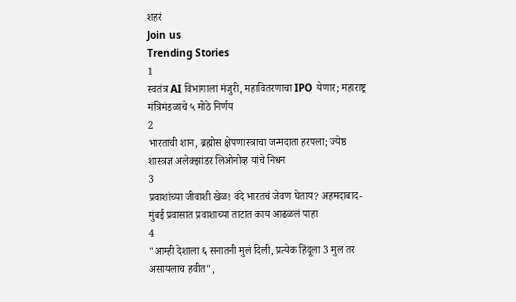शहरं
Join us
Trending Stories
1
स्वतंत्र AI विभागाला मंजुरी, महावितरणाचा IPO येणार; महाराष्ट्र मंत्रिमंडळाचे ५ मोठे निर्णय
2
भारताची शान, ब्रह्मोस क्षेपणास्त्राचा जन्मदाता हरपला; ज्येष्ठ शास्त्रज्ञ अलेक्झांडर लिओनोव्ह यांचे निधन
3
प्रवाशांच्या जीवाशी खेळ! वंदे भारतचं जेवण घेताय? अहमदाबाद-मुंबई प्रवासात प्रवाशाच्या ताटात काय आढळलं पाहा
4
"आम्ही देशाला ६ सनातनी मुलं दिली, प्रत्येक हिंदूला 3 मुल तर असायलाच हवीत",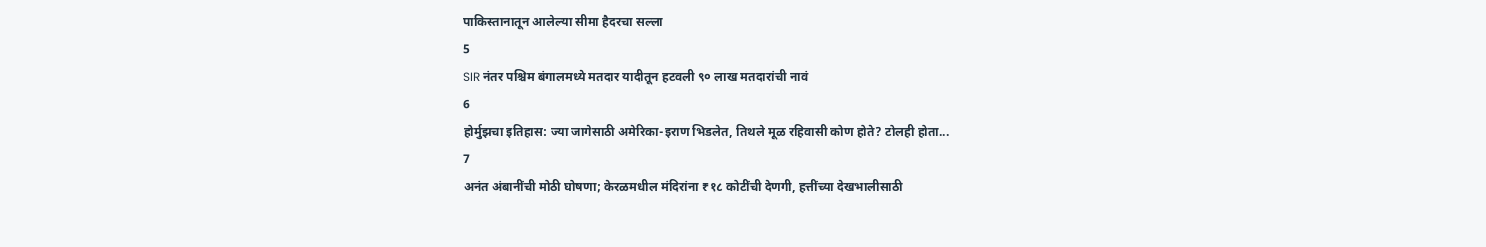पाकिस्तानातून आलेल्या सीमा हैदरचा सल्ला
5
SIR नंतर पश्चिम बंगालमध्ये मतदार यादीतून हटवली ९० लाख मतदारांची नावं
6
होर्मुझचा इतिहास: ज्या जागेसाठी अमेरिका-इराण भिडलेत, तिथले मूळ रहिवासी कोण होते? टोलही होता...
7
अनंत अंबानींची मोठी घोषणा; केरळमधील मंदिरांना ₹१८ कोटींची देणगी, हत्तींच्या देखभालीसाठी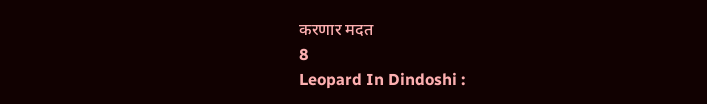करणार मदत
8
Leopard In Dindoshi :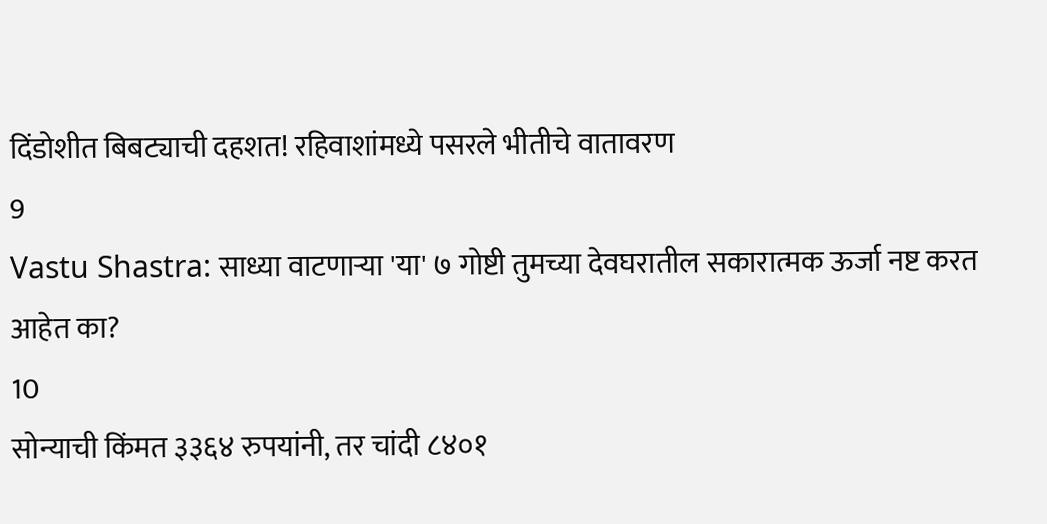दिंडोशीत बिबट्याची दहशत! रहिवाशांमध्ये पसरले भीतीचे वातावरण
9
Vastu Shastra: साध्या वाटणाऱ्या 'या' ७ गोष्टी तुमच्या देवघरातील सकारात्मक ऊर्जा नष्ट करत आहेत का?
10
सोन्याची किंमत ३३६४ रुपयांनी, तर चांदी ८४०१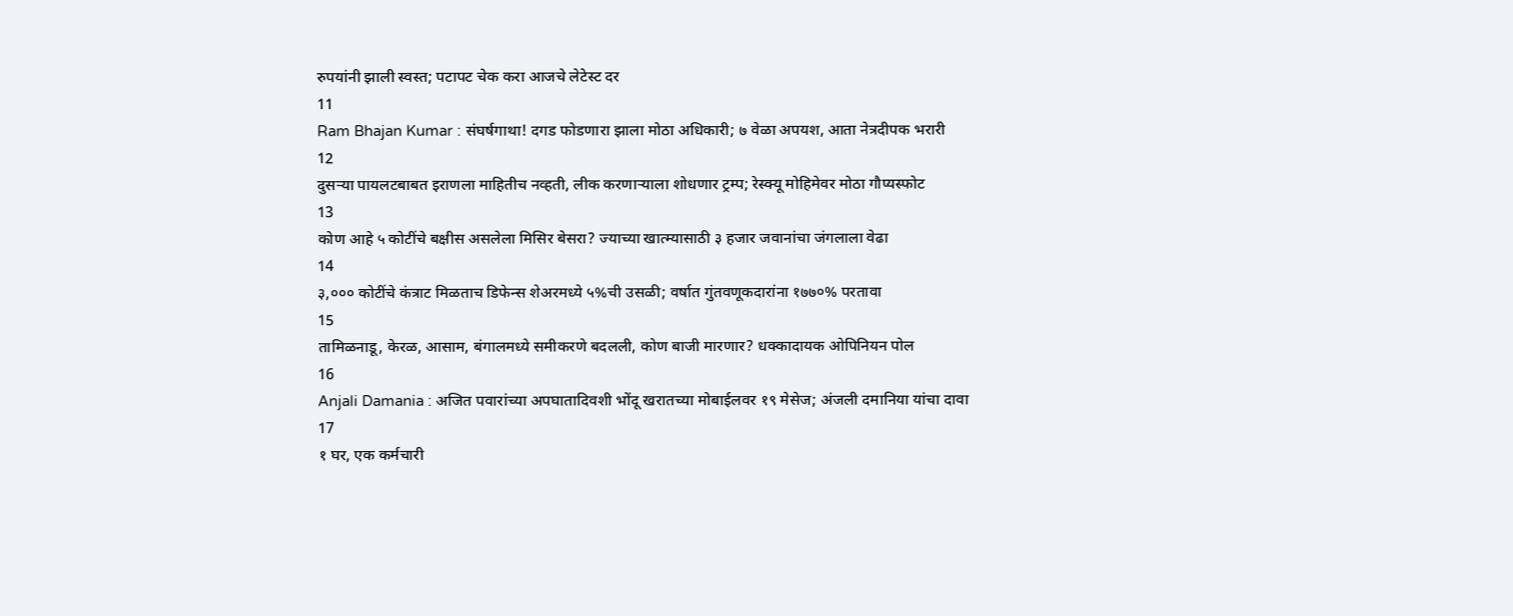रुपयांनी झाली स्वस्त; पटापट चेक करा आजचे लेटेस्ट दर
11
Ram Bhajan Kumar : संघर्षगाथा! दगड फोडणारा झाला मोठा अधिकारी; ७ वेळा अपयश, आता नेत्रदीपक भरारी
12
दुसऱ्या पायलटबाबत इराणला माहितीच नव्हती, लीक करणाऱ्याला शोधणार ट्रम्प; रेस्क्यू मोहिमेवर मोठा गौप्यस्फोट
13
कोण आहे ५ कोटींचे बक्षीस असलेला मिसिर बेसरा? ज्याच्या खात्म्यासाठी ३ हजार जवानांचा जंगलाला वेढा
14
३,००० कोटींचे कंत्राट मिळताच डिफेन्स शेअरमध्ये ५%ची उसळी; वर्षात गुंतवणूकदारांना १७७०% परतावा
15
तामिळनाडू, केरळ, आसाम, बंगालमध्ये समीकरणे बदलली, कोण बाजी मारणार? धक्कादायक ओपिनियन पोल
16
Anjali Damania : अजित पवारांच्या अपघातादिवशी भोंदू खरातच्या मोबाईलवर १९ मेसेज; अंजली दमानिया यांचा दावा
17
१ घर, एक कर्मचारी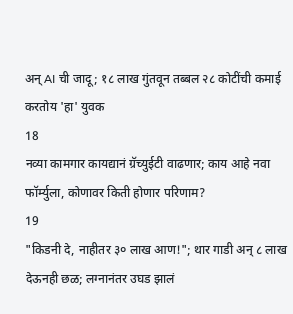अन् AI ची जादू; १८ लाख गुंतवून तब्बल २८ कोटींची कमाई करतोय 'हा' युवक
18
नव्या कामगार कायद्यानं ग्रॅच्युईटी वाढणार; काय आहे नवा फॉर्म्युला, कोणावर किती होणार परिणाम?
19
"किडनी दे, नाहीतर ३० लाख आण!"; थार गाडी अन् ८ लाख देऊनही छळ; लग्नानंतर उघड झालं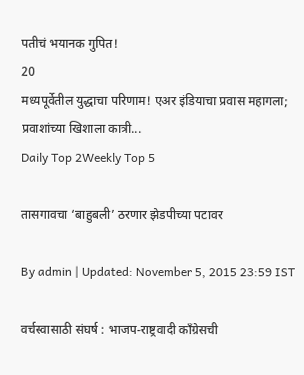पतीचं भयानक गुपित!
20
मध्यपूर्वेतील युद्धाचा परिणाम! एअर इंडियाचा प्रवास महागला; प्रवाशांच्या खिशाला कात्री...
Daily Top 2Weekly Top 5

तासगावचा ‘बाहुबली’ ठरणार झेडपीच्या पटावर

By admin | Updated: November 5, 2015 23:59 IST

वर्चस्वासाठी संघर्ष : भाजप-राष्ट्रवादी काँग्रेसची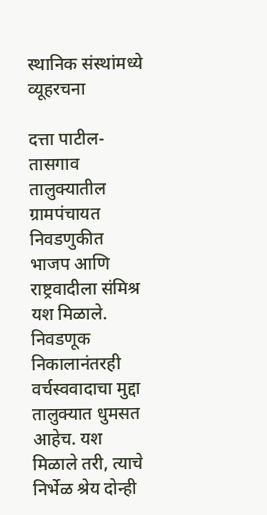स्थानिक संस्थांमध्ये व्यूहरचना

दत्ता पाटील-तासगाव तालुक्यातील ग्रामपंचायत निवडणुकीत भाजप आणि राष्ट्रवादीला संमिश्र यश मिळाले. निवडणूक निकालानंतरही वर्चस्ववादाचा मुद्दा तालुक्यात धुमसत आहेच. यश मिळाले तरी, त्याचे निर्भेळ श्रेय दोन्ही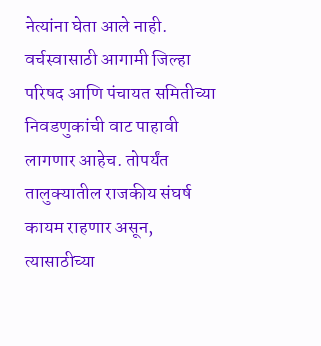नेत्यांना घेता आले नाही. वर्चस्वासाठी आगामी जिल्हा परिषद आणि पंचायत समितीच्या निवडणुकांची वाट पाहावी लागणार आहेच. तोपर्यंत तालुक्यातील राजकीय संघर्ष कायम राहणार असून, त्यासाठीच्या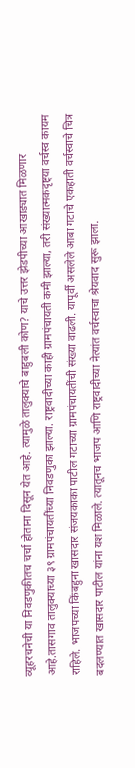व्यूहरचनेची या निवडणुकीतच चर्चा होताना दिसून येत आहे. त्यामुळे तालुक्याचे बाहुबली कोण? याचे उत्तर झेडपीच्या आखाड्यात मिळणार आहे.तासगाव तालुक्याच्या ३९ ग्रामपंचायतींच्या निवडणुका झाल्या. राष्ट्रवादीच्या काही ग्रामपंचायती कमी झाल्या, तरी संख्यात्मकदृष्ट्या वर्चस्व कायम राहिले. भाजपच्या किंबहुना खासदार संजयकाका पाटील गटाच्या ग्रामपंचायतींची संख्या वाढली. यापूर्वी असलेले आबा गटाचे एकहाती वर्चस्वाचे चित्र बदलण्यात खासदार पाटील यांना यश मिळाले. त्यातूनच भाजप आणि राष्ट्रवादीच्या नेत्यांत वर्चस्वाचा श्रेयवाद सुरू झाला.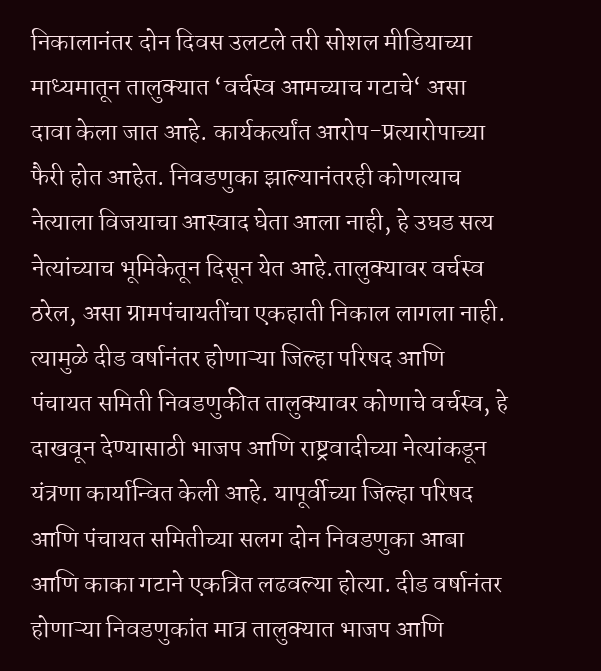निकालानंतर दोन दिवस उलटले तरी सोशल मीडियाच्या माध्यमातून तालुक्यात ‘वर्चस्व आमच्याच गटाचे‘ असा दावा केला जात आहे. कार्यकर्त्यांत आरोप-प्रत्यारोपाच्या फैरी होत आहेत. निवडणुका झाल्यानंतरही कोणत्याच नेत्याला विजयाचा आस्वाद घेता आला नाही, हे उघड सत्य नेत्यांच्याच भूमिकेतून दिसून येत आहे.तालुक्यावर वर्चस्व ठरेल, असा ग्रामपंचायतींचा एकहाती निकाल लागला नाही. त्यामुळे दीड वर्षानंतर होणाऱ्या जिल्हा परिषद आणि पंचायत समिती निवडणुकीत तालुक्यावर कोणाचे वर्चस्व, हे दाखवून देण्यासाठी भाजप आणि राष्ट्रवादीच्या नेत्यांकडून यंत्रणा कार्यान्वित केली आहे. यापूर्वीच्या जिल्हा परिषद आणि पंचायत समितीच्या सलग दोन निवडणुका आबा आणि काका गटाने एकत्रित लढवल्या होत्या. दीड वर्षानंतर होणाऱ्या निवडणुकांत मात्र तालुक्यात भाजप आणि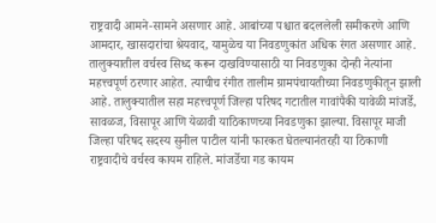राष्ट्रवादी आमने-सामने असणार आहे. आबांच्या पश्चात बदललेली समीकरणे आणि आमदार, खासदारांचा श्रेयवाद, यामुळेच या निवडणुकांत अधिक रंगत असणार आहे. तालुक्यातील वर्चस्व सिध्द करून दाखविण्यासाठी या निवडणुका दोन्ही नेत्यांना महत्त्वपूर्ण ठरणार आहेत. त्याचीच रंगीत तालीम ग्रामपंचायतीच्या निवडणुकीतून झाली आहे. तालुक्यातील सहा महत्त्वपूर्ण जिल्हा परिषद गटातील गावांपैकी यावेळी मांजर्डे, सावळज, विसापूर आणि येळावी याठिकाणच्या निवडणुका झाल्या. विसापूर माजी जिल्हा परिषद सदस्य सुनील पाटील यांनी फारकत घेतल्यानंतरही या ठिकाणी राष्ट्रवादीचे वर्चस्व कायम राहिले. मांजर्डेचा गड कायम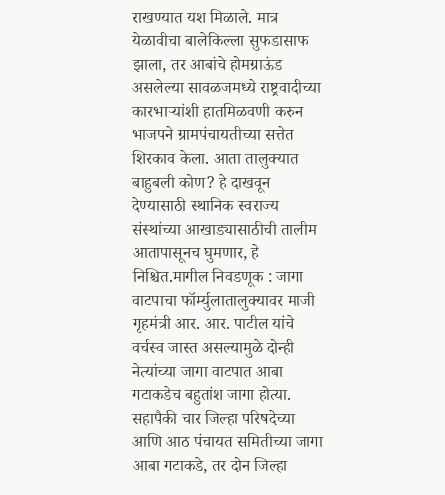राखण्यात यश मिळाले. मात्र येळावीचा बालेकिल्ला सुफडासाफ झाला, तर आबांचे होमग्राऊंड असलेल्या सावळजमध्ये राष्ट्रवादीच्या कारभाऱ्यांशी हातमिळवणी करुन भाजपने ग्रामपंचायतीच्या सत्तेत शिरकाव केला. आता तालुक्यात बाहुबली कोण? हे दाखवून देण्यासाठी स्थानिक स्वराज्य संस्थांच्या आखाड्यासाठीची तालीम आतापासूनच घुमणार, हे निश्चित.मागील निवडणूक : जागा वाटपाचा फॉर्म्युलातालुक्यावर माजी गृहमंत्री आर. आर. पाटील यांचे वर्चस्व जास्त असल्यामुळे दोन्ही नेत्यांच्या जागा वाटपात आबा गटाकडेच बहुतांश जागा होत्या. सहापैकी चार जिल्हा परिषदेच्या आणि आठ पंचायत समितीच्या जागा आबा गटाकडे, तर दोन जिल्हा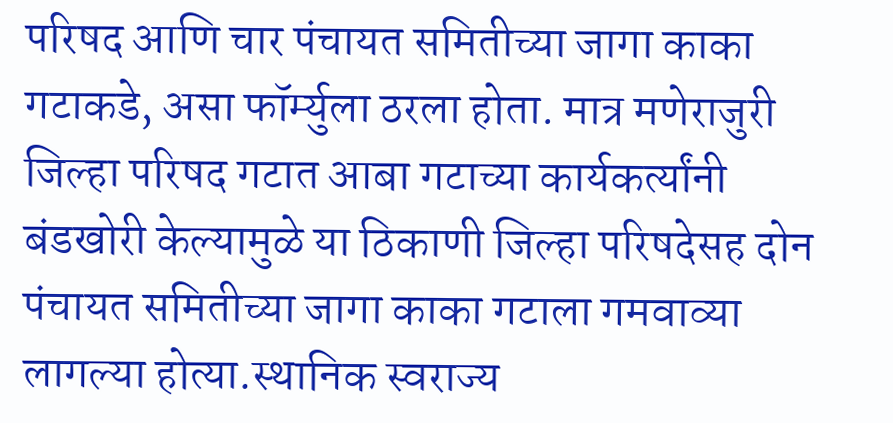परिषद आणि चार पंचायत समितीच्या जागा काका गटाकडे, असा फॉर्म्युला ठरला होता. मात्र मणेराजुरी जिल्हा परिषद गटात आबा गटाच्या कार्यकर्त्यांनी बंडखोरी केल्यामुळे या ठिकाणी जिल्हा परिषदेसह दोन पंचायत समितीच्या जागा काका गटाला गमवाव्या लागल्या होत्या.स्थानिक स्वराज्य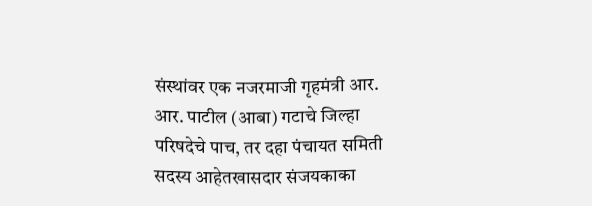संस्थांवर एक नजरमाजी गृहमंत्री आर. आर. पाटील (आबा) गटाचे जिल्हा परिषदेचे पाच, तर दहा पंचायत समिती सदस्य आहेतखासदार संजयकाका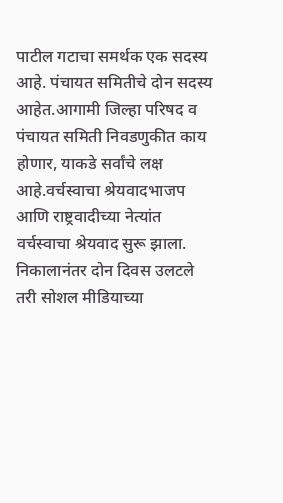पाटील गटाचा समर्थक एक सदस्य आहे. पंचायत समितीचे दोन सदस्य आहेत.आगामी जिल्हा परिषद व पंचायत समिती निवडणुकीत काय होणार, याकडे सर्वांचे लक्ष आहे.वर्चस्वाचा श्रेयवादभाजप आणि राष्ट्रवादीच्या नेत्यांत वर्चस्वाचा श्रेयवाद सुरू झाला. निकालानंतर दोन दिवस उलटले तरी सोशल मीडियाच्या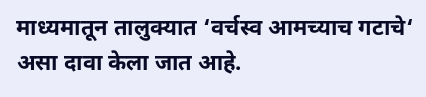माध्यमातून तालुक्यात ‘वर्चस्व आमच्याच गटाचे‘ असा दावा केला जात आहे.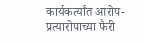कार्यकर्त्यांत आरोप-प्रत्यारोपाच्या फैरी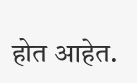होत आहेत.